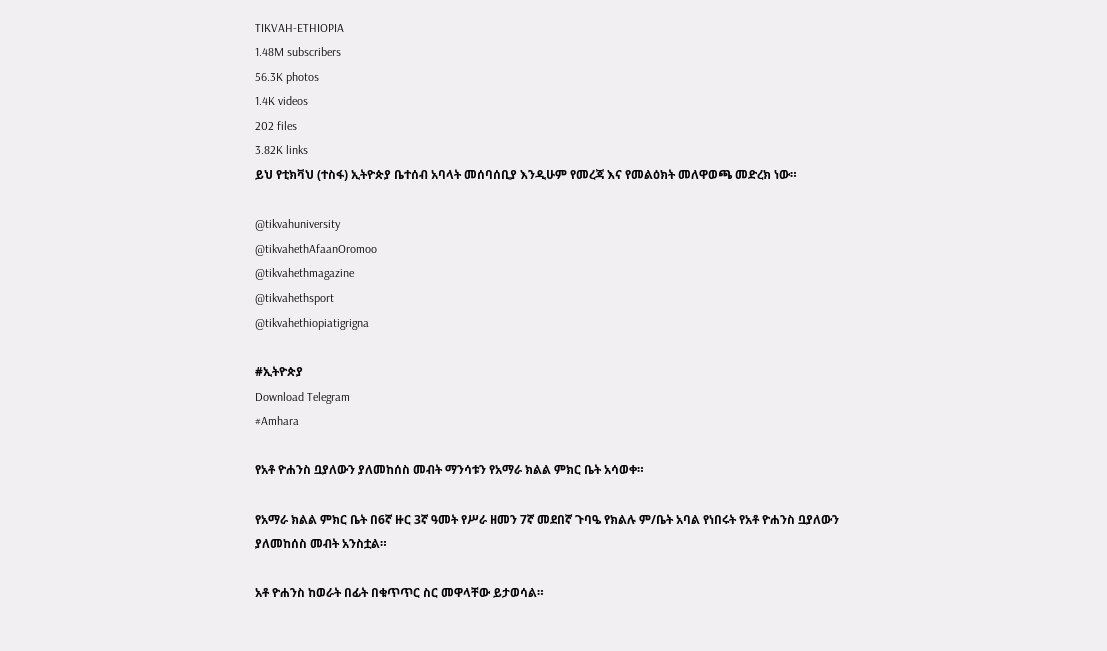TIKVAH-ETHIOPIA
1.48M subscribers
56.3K photos
1.4K videos
202 files
3.82K links
ይህ የቲክቫህ (ተስፋ) ኢትዮጵያ ቤተሰብ አባላት መሰባሰቢያ እንዲሁም የመረጃ እና የመልዕክት መለዋወጫ መድረክ ነው።

@tikvahuniversity
@tikvahethAfaanOromoo
@tikvahethmagazine
@tikvahethsport
@tikvahethiopiatigrigna

#ኢትዮጵያ
Download Telegram
#Amhara

የአቶ ዮሐንስ ቧያለውን ያለመከሰስ መብት ማንሳቱን የአማራ ክልል ምክር ቤት አሳወቀ።

የአማራ ክልል ምክር ቤት በ6ኛ ዙር 3ኛ ዓመት የሥራ ዘመን 7ኛ መደበኛ ጉባዔ የክልሉ ም/ቤት አባል የነበሩት የአቶ ዮሐንስ ቧያለውን ያለመከሰስ መብት አንስቷል።

አቶ ዮሐንስ ከወራት በፊት በቁጥጥር ስር መዋላቸው ይታወሳል።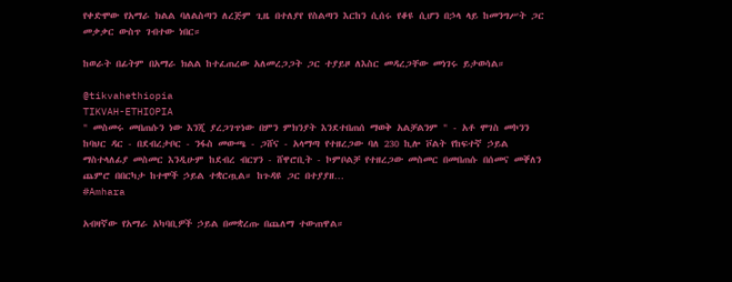የቀድሞው የአማራ ክልል ባለልስጣን ለረጅም ጊዜ በተለያየ የስልጣን እርከን ሲሰሩ የቆዩ ሲሆን በኃላ ላይ ከመንግሥት ጋር መቃቃር ውስጥ ገብተው ነበር።

ከወራት በፊትም በአማራ ክልል ከተፈጠረው አለመረጋጋት ጋር ተያይዞ ለእስር መዳረጋቸው መነገሩ ይታወሳል።

@tikvahethiopia
TIKVAH-ETHIOPIA
" መስመሩ መበጠሱን ነው እንጂ ያረጋገጥነው በምን ምክንያት እንደተበጠሰ ማወቅ አልቻልንም " - አቶ ሞገስ መኮንን ከባህር ዳር - በደብረታቦር - ንፋስ መውጫ - ጋሸና - አላማጣ የተዘረጋው ባለ 230 ኪሎ ቮልት የከፍተኛ ኃይል ማስተላለፊያ መስመር እንዲሁም ከደብረ ብርሃን - ሸዋሮቢት - ኮምቦልቻ የተዘረጋው መስመር በመበጠሱ በሰመና መቐለን ጨምሮ በበርካታ ከተሞች ኃይል ተቋርጧል። ከጉዳዩ ጋር በተያያዘ…
#Amhara

አብዛኛው የአማራ አካባቢዎች ኃይል በመቋረጡ በጨለማ ተውጠዋል።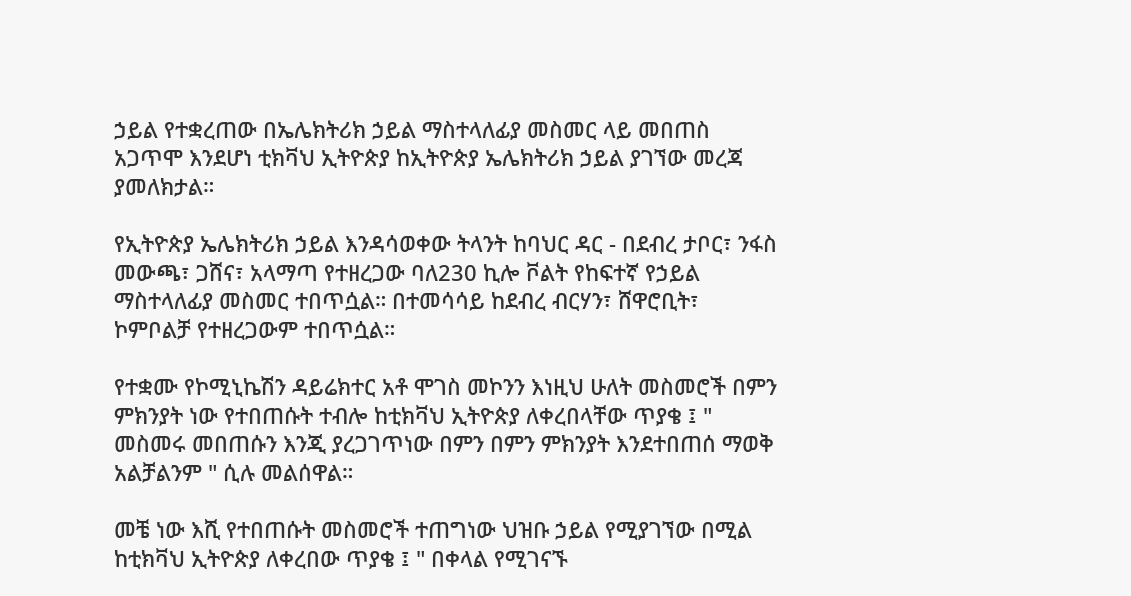ኃይል የተቋረጠው በኤሌክትሪክ ኃይል ማስተላለፊያ መስመር ላይ መበጠስ አጋጥሞ እንደሆነ ቲክቫህ ኢትዮጵያ ከኢትዮጵያ ኤሌክትሪክ ኃይል ያገኘው መረጃ ያመለክታል።

የኢትዮጵያ ኤሌክትሪክ ኃይል እንዳሳወቀው ትላንት ከባህር ዳር - በደብረ ታቦር፣ ንፋስ መውጫ፣ ጋሸና፣ አላማጣ የተዘረጋው ባለ230 ኪሎ ቮልት የከፍተኛ የኃይል ማስተላለፊያ መስመር ተበጥሷል። በተመሳሳይ ከደብረ ብርሃን፣ ሸዋሮቢት፣ ኮምቦልቻ የተዘረጋውም ተበጥሷል።

የተቋሙ የኮሚኒኬሽን ዳይሬክተር አቶ ሞገስ መኮንን እነዚህ ሁለት መስመሮች በምን ምክንያት ነው የተበጠሱት ተብሎ ከቲክቫህ ኢትዮጵያ ለቀረበላቸው ጥያቄ ፤ " መስመሩ መበጠሱን እንጂ ያረጋገጥነው በምን በምን ምክንያት እንደተበጠሰ ማወቅ አልቻልንም " ሲሉ መልሰዋል።

መቼ ነው እሺ የተበጠሱት መስመሮች ተጠግነው ህዝቡ ኃይል የሚያገኘው በሚል ከቲክቫህ ኢትዮጵያ ለቀረበው ጥያቄ ፤ " በቀላል የሚገናኙ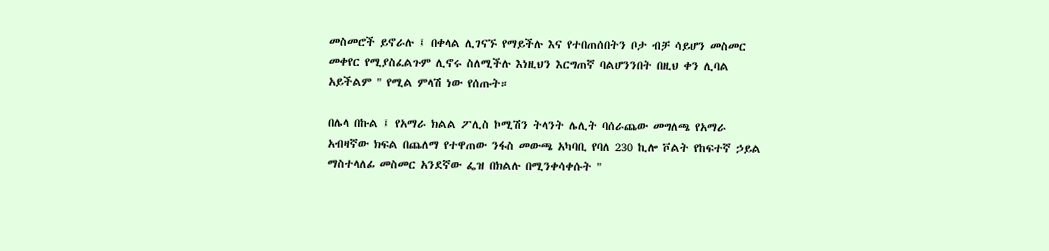መስመሮች ይኖራሉ ፤ በቀላል ሊገናኙ የማይችሉ እና የተበጠሰበትን ቦታ ብቻ ሳይሆን መስመር መቀየር የሚያስፈልጉም ሊኖሩ ስለሚችሉ እነዚህን እርግጠኛ ባልሆንንበት በዚህ ቀን ሊባል አይችልም " የሚል ምላሽ ነው የሰጡት።

በሌላ በኩል ፤ የአማራ ክልል ፖሊስ ኮሚሽን ትላንት ሌሊት ባሰራጨው መግለጫ የአማራ አብዛኛው ክፍል በጨለማ የተዋጠው ንፋስ መውጫ አካባቢ የባለ 230 ኪሎ ቮልት የከፍተኛ ኃይል ማስተላለፊ መስመር አንደኛው ፌዝ በክልሉ በሚንቀሳቀሱት "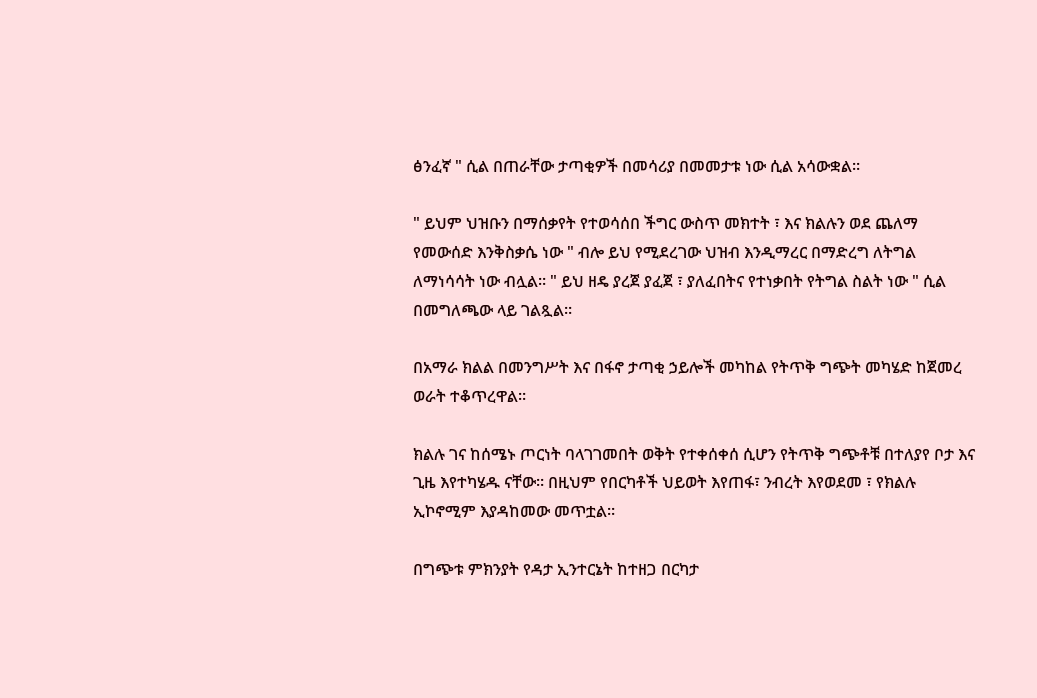ፅንፈኛ " ሲል በጠራቸው ታጣቂዎች በመሳሪያ በመመታቱ ነው ሲል አሳውቋል።

" ይህም ህዝቡን በማሰቃየት የተወሳሰበ ችግር ውስጥ መክተት ፣ እና ክልሉን ወደ ጨለማ የመውሰድ እንቅስቃሴ ነው " ብሎ ይህ የሚደረገው ህዝብ እንዲማረር በማድረግ ለትግል ለማነሳሳት ነው ብሏል። " ይህ ዘዴ ያረጀ ያፈጀ ፣ ያለፈበትና የተነቃበት የትግል ስልት ነው " ሲል በመግለጫው ላይ ገልጿል።

በአማራ ክልል በመንግሥት እና በፋኖ ታጣቂ ኃይሎች መካከል የትጥቅ ግጭት መካሄድ ከጀመረ ወራት ተቆጥረዋል።

ክልሉ ገና ከሰሜኑ ጦርነት ባላገገመበት ወቅት የተቀሰቀሰ ሲሆን የትጥቅ ግጭቶቹ በተለያየ ቦታ እና ጊዜ እየተካሄዱ ናቸው። በዚህም የበርካቶች ህይወት እየጠፋ፣ ንብረት እየወደመ ፣ የክልሉ ኢኮኖሚም እያዳከመው መጥቷል።

በግጭቱ ምክንያት የዳታ ኢንተርኔት ከተዘጋ በርካታ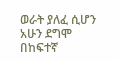ወራት ያለፈ ሲሆን አሁን ደግሞ በከፍተኛ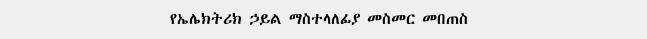የኤሌክትሪክ ኃይል ማስተላለፊያ መስመር መበጠስ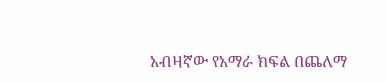አብዛኛው የአማራ ክፍል በጨለማ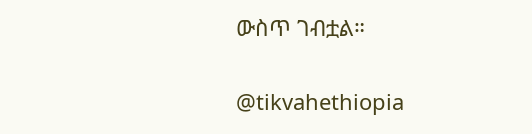ውስጥ ገብቷል።

@tikvahethiopia